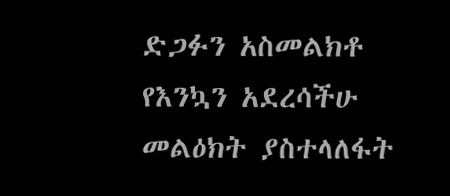ድጋፉን አስመልክቶ የእንኳን አደረሳችሁ መልዕክት ያስተላለፋት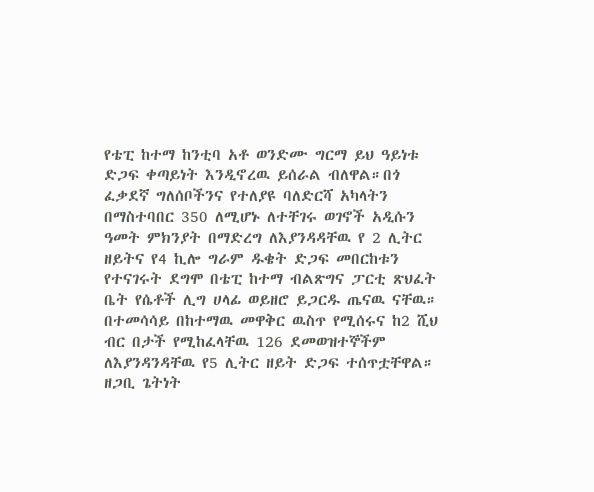የቴፒ ከተማ ከንቲባ አቶ ወንድሙ ግርማ ይህ ዓይነቱ ድጋፍ ቀጣይነት እንዲኖረዉ ይሰራል ብለዋል።በጎ ፈቃደኛ ግለሰቦችንና የተለያዩ ባለድርሻ አካላትን በማስተባበር 350 ለሚሆኑ ለተቸገሩ ወገኖች አዲሱን ዓመት ምክንያት በማድረግ ለእያንዳዳቸዉ የ 2 ሊትር ዘይትና የ4 ኪሎ ግራም ዱቄት ድጋፍ መበርከቱን የተናገሩት ደግሞ በቴፒ ከተማ ብልጽግና ፓርቲ ጽህፈት ቤት የሴቶች ሊግ ሀላፊ ወይዘሮ ይጋርዱ ጤናዉ ናቸዉ። በተመሳሳይ በከተማዉ መዋቅር ዉስጥ የሚሰሩና ከ2 ሺህ ብር በታች የሚከፈላቸዉ 126 ደመወዝተኞችም ለእያንዳንዳቸዉ የ5 ሊትር ዘይት ድጋፍ ተሰጥቷቸዋል። ዘጋቢ ጌትነት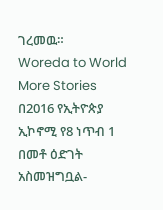ገረመዉ።
Woreda to World
More Stories
በ2016 የኢትዮጵያ ኢኮኖሚ የ8 ነጥብ 1 በመቶ ዕድገት አስመዝግቧል-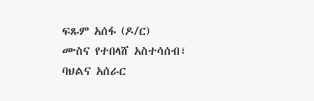ፍጹም አሰፋ (ዶ/ር)
ሙስና የተበላሸ አስተሳሰብ፣ ባህልና አሰራር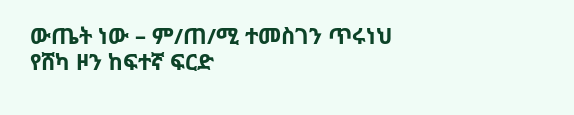ውጤት ነው – ም/ጠ/ሚ ተመስገን ጥሩነህ
የሸካ ዞን ከፍተኛ ፍርድ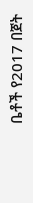ቤቶች የ2017 በጀት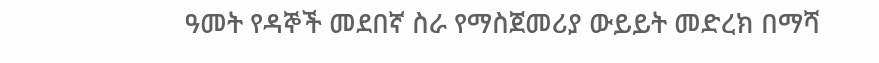ዓመት የዳኞች መደበኛ ስራ የማስጀመሪያ ውይይት መድረክ በማሻ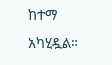ከተማ አካሂዷል።